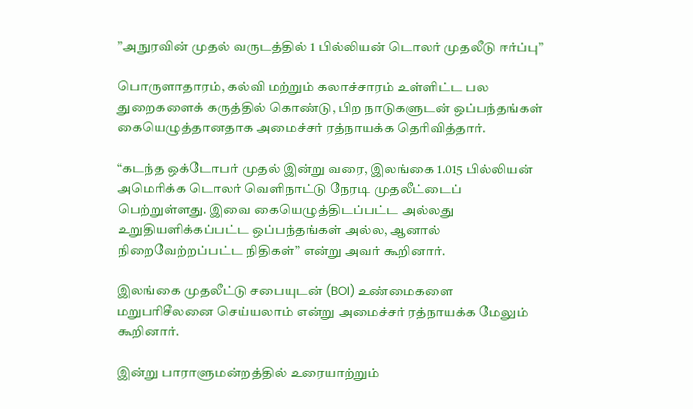”அநுரவின் முதல் வருடத்தில் 1 பில்லியன் டொலர் முதலீடு ஈர்ப்பு”

பொருளாதாரம், கல்வி மற்றும் கலாச்சாரம் உள்ளிட்ட பல துறைகளைக் கருத்தில் கொண்டு, பிற நாடுகளுடன் ஒப்பந்தங்கள் கையெழுத்தானதாக அமைச்சர் ரத்நாயக்க தெரிவித்தார்.

“கடந்த ஒக்டோபர் முதல் இன்று வரை, இலங்கை 1.015 பில்லியன் அமெரிக்க டொலர் வெளிநாட்டு நேரடி முதலீட்டைப் பெற்றுள்ளது. இவை கையெழுத்திடப்பட்ட அல்லது உறுதியளிக்கப்பட்ட ஒப்பந்தங்கள் அல்ல, ஆனால் நிறைவேற்றப்பட்ட நிதிகள்” என்று அவர் கூறினார்.

இலங்கை முதலீட்டு சபையுடன் (BOI) உண்மைகளை மறுபரிசீலனை செய்யலாம் என்று அமைச்சர் ரத்நாயக்க மேலும் கூறினார்.

இன்று பாராளுமன்றத்தில் உரையாற்றும்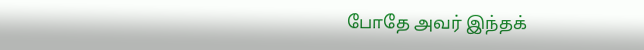போதே அவர் இந்தக்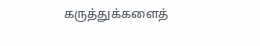கருத்துக்களைத்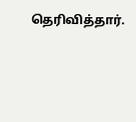தெரிவித்தார்.